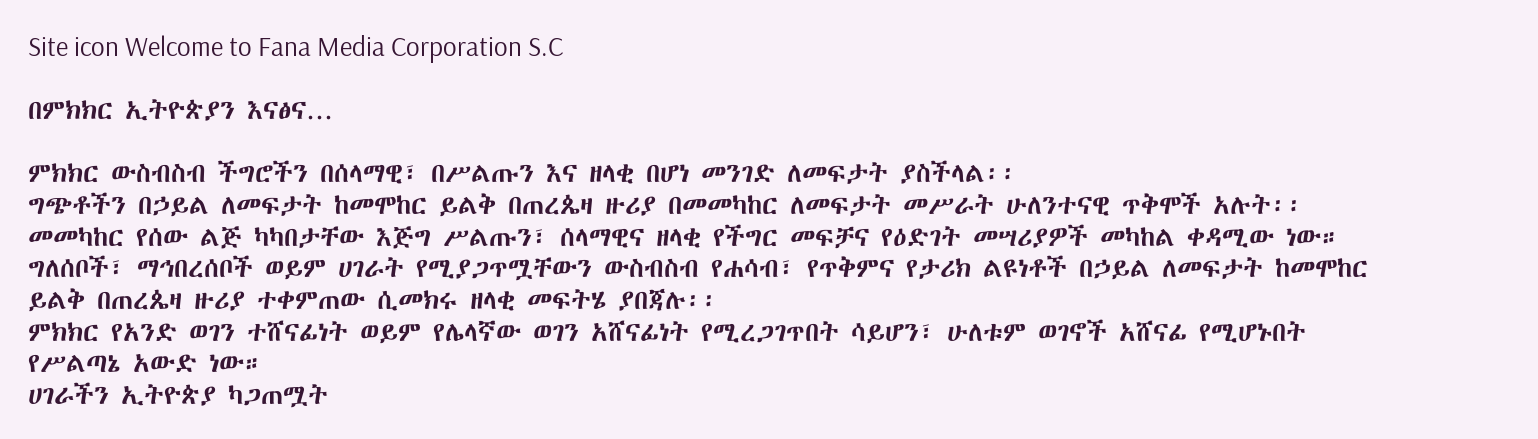Site icon Welcome to Fana Media Corporation S.C

በምክክር ኢትዮጵያን እናፅና…

ምክክር ውስብስብ ችግሮችን በሰላማዊ፣ በሥልጡን እና ዘላቂ በሆነ መንገድ ለመፍታት ያስችላል፡፡
ግጭቶችን በኃይል ለመፍታት ከመሞከር ይልቅ በጠረጴዛ ዙሪያ በመመካከር ለመፍታት መሥራት ሁለንተናዊ ጥቅሞች አሉት፡፡
መመካከር የሰው ልጅ ካካበታቸው እጅግ ሥልጡን፣ ሰላማዊና ዘላቂ የችግር መፍቻና የዕድገት መሣሪያዎች መካከል ቀዳሚው ነው።
ግለሰቦች፣ ማኅበረሰቦች ወይም ሀገራት የሚያጋጥሟቸውን ውስብስብ የሐሳብ፣ የጥቅምና የታሪክ ልዩነቶች በኃይል ለመፍታት ከመሞከር ይልቅ በጠረጴዛ ዙሪያ ተቀምጠው ሲመክሩ ዘላቂ መፍትሄ ያበጃሉ፡፡
ምክክር የአንድ ወገን ተሸናፊነት ወይም የሌላኛው ወገን አሸናፊነት የሚረጋገጥበት ሳይሆን፣ ሁለቱም ወገኖች አሸናፊ የሚሆኑበት የሥልጣኔ አውድ ነው።
ሀገራችን ኢትዮጵያ ካጋጠሟት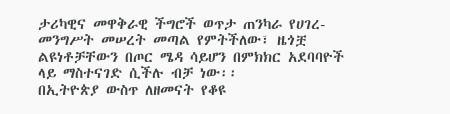ታሪካዊና መዋቅራዊ ችግሮች ወጥታ ጠንካራ የሀገረ-መንግሥት መሠረት መጣል የምትችለው፣ ዜጎቿ ልዩነቶቻቸውን በጦር ሜዳ ሳይሆን በምክክር አደባባዮች ላይ ማስተናገድ ሲችሉ ብቻ ነው፡፡
በኢትዮጵያ ውስጥ ለዘመናት የቆዩ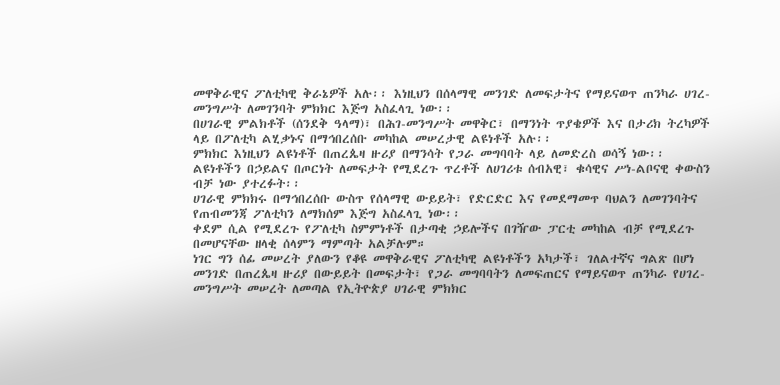መዋቅራዊና ፖለቲካዊ ቅራኔዎች አሉ፡፡ እነዚህን በሰላማዊ መንገድ ለመፍታትና የማይናወጥ ጠንካራ ሀገረ-መንግሥት ለመገንባት ምክክር እጅግ አስፈላጊ ነው፡፡
በሀገራዊ ምልክቶች (ሰንደቅ ዓላማ)፣ በሕገ-መንግሥት መዋቅር፣ በማንነት ጥያቄዎች እና በታሪክ ትረካዎች ላይ በፖለቲካ ልሂቃኑና በማኅበረሰቡ መካከል መሠረታዊ ልዩነቶች አሉ፡፡
ምክክር እነዚህን ልዩነቶች በጠረጴዛ ዙሪያ በማንሳት የጋራ መግባባት ላይ ለመድረስ ወሳኝ ነው፡፡
ልዩነቶችን በኃይልና በጦርነት ለመፍታት የሚደረጉ ጥረቶች ለሀገሪቱ ሰብአዊ፣ ቁሳዊና ሥነ-ልቦናዊ ቀውስን ብቻ ነው ያተረፉት፡፡
ሀገራዊ ምክክሩ በማኅበረሰቡ ውስጥ የሰላማዊ ውይይት፣ የድርድር እና የመደማመጥ ባህልን ለመገንባትና የጠብመንጃ ፖለቲካን ለማክሰም እጅግ አስፈላጊ ነው፡፡
ቀደም ሲል የሚደረጉ የፖለቲካ ስምምነቶች በታጣቂ ኃይሎችና በገዥው ፓርቲ መካከል ብቻ የሚደረጉ በመሆናቸው ዘላቂ ሰላምን ማምጣት አልቻሉም።
ነገር ግን ሰፊ መሠረት ያለውን የቆዩ መዋቅራዊና ፖለቲካዊ ልዩነቶችን አካታች፣ ገለልተኛና ግልጽ በሆነ መንገድ በጠረጴዛ ዙሪያ በውይይት በመፍታት፣ የጋራ መግባባትን ለመፍጠርና የማይናወጥ ጠንካራ የሀገረ-መንግሥት መሠረት ለመጣል የኢትዮጵያ ሀገራዊ ምክክር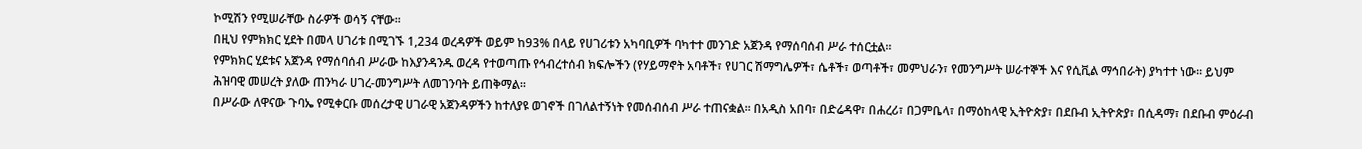ኮሚሽን የሚሠራቸው ስራዎች ወሳኝ ናቸው፡፡
በዚህ የምክክር ሂደት በመላ ሀገሪቱ በሚገኙ 1,234 ወረዳዎች ወይም ከ93% በላይ የሀገሪቱን አካባቢዎች ባካተተ መንገድ አጀንዳ የማሰባሰብ ሥራ ተሰርቷል፡፡
የምክክር ሂደቱና አጀንዳ የማሰባሰብ ሥራው ከእያንዳንዱ ወረዳ የተወጣጡ የኅብረተሰብ ክፍሎችን (የሃይማኖት አባቶች፣ የሀገር ሽማግሌዎች፣ ሴቶች፣ ወጣቶች፣ መምህራን፣ የመንግሥት ሠራተኞች እና የሲቪል ማኅበራት) ያካተተ ነው፡፡ ይህም ሕዝባዊ መሠረት ያለው ጠንካራ ሀገረ-መንግሥት ለመገንባት ይጠቅማል፡፡
በሥራው ለዋናው ጉባኤ የሚቀርቡ መሰረታዊ ሀገራዊ አጀንዳዎችን ከተለያዩ ወገኖች በገለልተኝነት የመሰብሰብ ሥራ ተጠናቋል፡፡ በአዲስ አበባ፣ በድሬዳዋ፣ በሐረሪ፣ በጋምቤላ፣ በማዕከላዊ ኢትዮጵያ፣ በደቡብ ኢትዮጵያ፣ በሲዳማ፣ በደቡብ ምዕራብ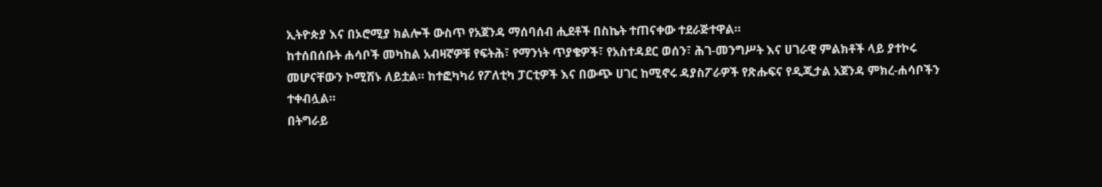ኢትዮጵያ እና በኦሮሚያ ክልሎች ውስጥ የአጀንዳ ማሰባሰብ ሒደቶች በስኬት ተጠናቀው ተደራጅተዋል።
ከተሰበሰቡት ሐሳቦች መካከል አብዛኛዎቹ የፍትሕ፣ የማንነት ጥያቄዎች፣ የአስተዳደር ወሰን፣ ሕገ-መንግሥት እና ሀገራዊ ምልክቶች ላይ ያተኮሩ መሆናቸውን ኮሚሽኑ ለይቷል። ከተፎካካሪ የፖለቲካ ፓርቲዎች እና በውጭ ሀገር ከሚኖሩ ዳያስፖራዎች የጽሑፍና የዲጂታል አጀንዳ ምክረ-ሐሳቦችን ተቀብሏል።
በትግራይ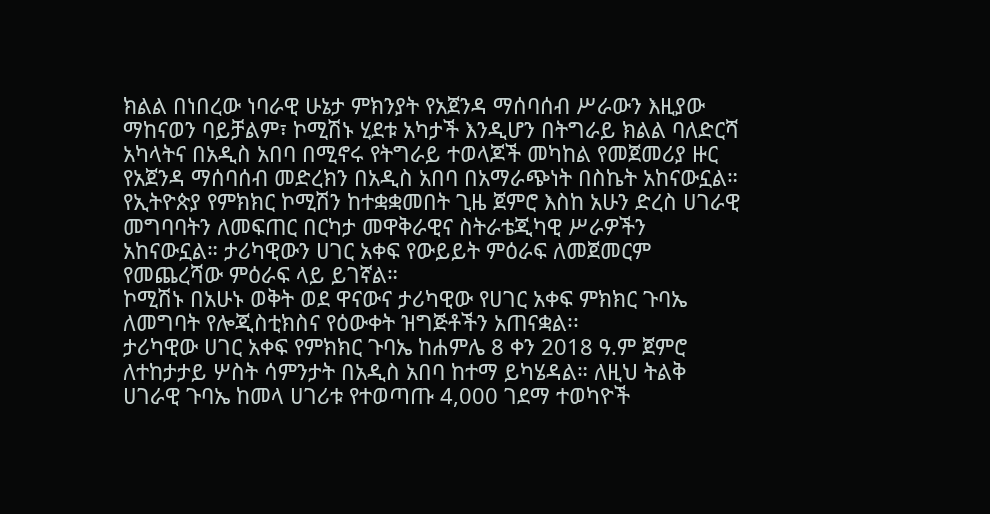ክልል በነበረው ነባራዊ ሁኔታ ምክንያት የአጀንዳ ማሰባሰብ ሥራውን እዚያው ማከናወን ባይቻልም፣ ኮሚሽኑ ሂደቱ አካታች እንዲሆን በትግራይ ክልል ባለድርሻ አካላትና በአዲስ አበባ በሚኖሩ የትግራይ ተወላጆች መካከል የመጀመሪያ ዙር የአጀንዳ ማሰባሰብ መድረክን በአዲስ አበባ በአማራጭነት በስኬት አከናውኗል።
የኢትዮጵያ የምክክር ኮሚሽን ከተቋቋመበት ጊዜ ጀምሮ እስከ አሁን ድረስ ሀገራዊ መግባባትን ለመፍጠር በርካታ መዋቅራዊና ስትራቴጂካዊ ሥራዎችን አከናውኗል። ታሪካዊውን ሀገር አቀፍ የውይይት ምዕራፍ ለመጀመርም የመጨረሻው ምዕራፍ ላይ ይገኛል።
ኮሚሽኑ በአሁኑ ወቅት ወደ ዋናውና ታሪካዊው የሀገር አቀፍ ምክክር ጉባኤ ለመግባት የሎጂስቲክስና የዕውቀት ዝግጅቶችን አጠናቋል፡፡
ታሪካዊው ሀገር አቀፍ የምክክር ጉባኤ ከሐምሌ 8 ቀን 2018 ዓ.ም ጀምሮ ለተከታታይ ሦስት ሳምንታት በአዲስ አበባ ከተማ ይካሄዳል። ለዚህ ትልቅ ሀገራዊ ጉባኤ ከመላ ሀገሪቱ የተወጣጡ 4,000 ገደማ ተወካዮች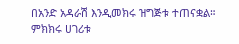በአንድ አዳራሽ እንዲመክሩ ዝግጅቱ ተጠናቋል።
ምክክሩ ሀገሪቱ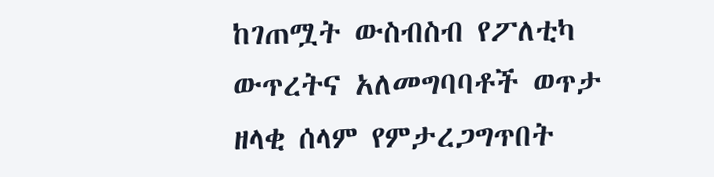ከገጠሟት ውስብስብ የፖለቲካ ውጥረትና አለመግባባቶች ወጥታ ዘላቂ ሰላም የምታረጋግጥበት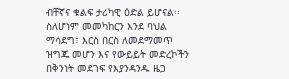ብቸኛና ቁልፍ ታሪካዊ ዕድል ይሆናል፡፡
ስለሆነም መመካከርን እንደ ባህል ማሳደግ፣ እርስ በርስ ለመደማመጥ ዝግጁ መሆን እና የውይይት መድረኮችን በቅንነት መደገፍ የእያንዳንዱ ዜጋ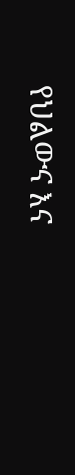የህልውና እና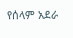የሰላም አደራ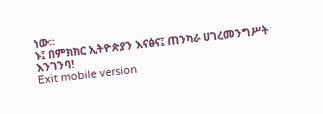ነው።
ኑ፤ በምክክር ኢትዮጵያን እናፅና፤ ጠንካራ ሀገረመንግሥት እንገንባ!
Exit mobile version